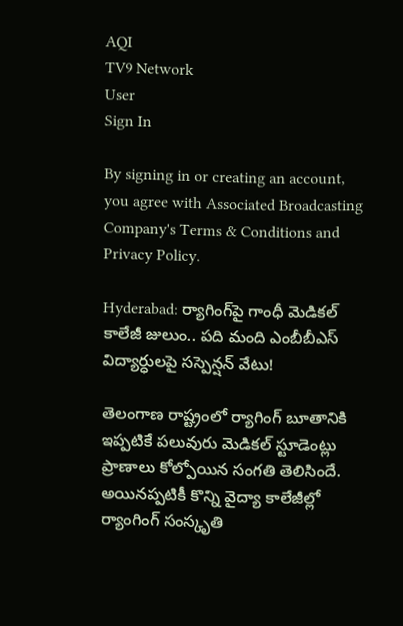AQI
TV9 Network
User
Sign In

By signing in or creating an account, you agree with Associated Broadcasting Company's Terms & Conditions and Privacy Policy.

Hyderabad: ర్యాగింగ్‌పై గాంధీ మెడికల్ కాలేజీ జులుం.. పది మంది ఎంబీబీఎస్‌ విద్యార్ధులపై సస్పెన్షన్ వేటు!

తెలంగాణ రాష్ట్రంలో ర్యాగింగ్‌ బూతానికి ఇప్పటికే పలువురు మెడికల్‌ స్టూడెంట్లు ప్రాణాలు కోల్పోయిన సంగతి తెలిసిందే. అయినప్పటికీ కొన్ని వైద్యా కాలేజీల్లో ర్యాంగింగ్‌ సంస్కృతి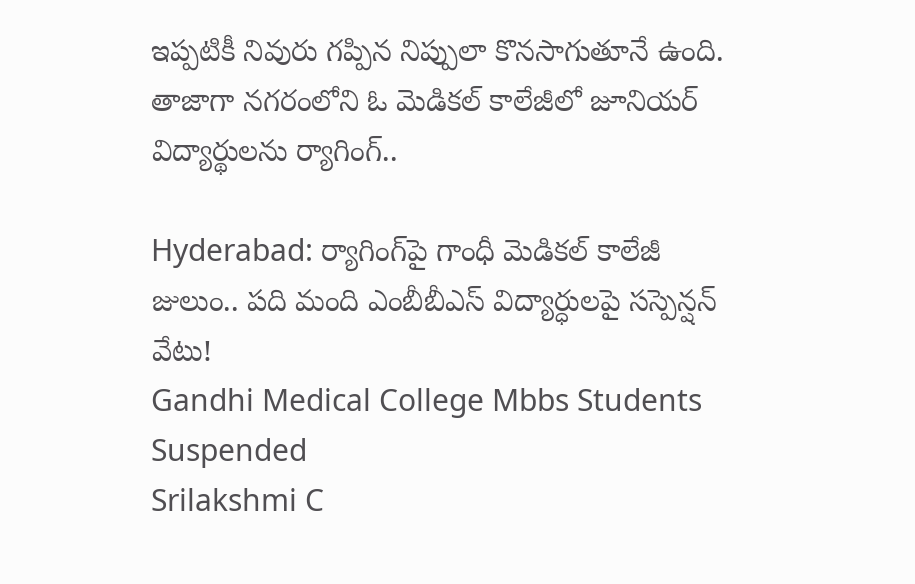ఇప్పటికీ నివురు గప్పిన నిప్పులా కొనసాగుతూనే ఉంది. తాజాగా నగరంలోని ఓ మెడికల్‌ కాలేజీలో జూనియర్ విద్యార్థులను ర్యాగింగ్..

Hyderabad: ర్యాగింగ్‌పై గాంధీ మెడికల్ కాలేజీ జులుం.. పది మంది ఎంబీబీఎస్‌ విద్యార్ధులపై సస్పెన్షన్ వేటు!
Gandhi Medical College Mbbs Students Suspended
Srilakshmi C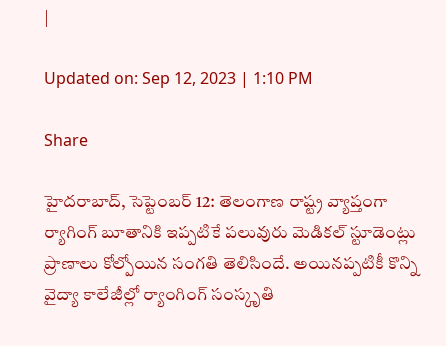|

Updated on: Sep 12, 2023 | 1:10 PM

Share

హైదరాబాద్‌, సెప్టెంబర్ 12: తెలంగాణ రాష్ట్ర వ్యాప్తంగా ర్యాగింగ్‌ బూతానికి ఇప్పటికే పలువురు మెడికల్‌ స్టూడెంట్లు ప్రాణాలు కోల్పోయిన సంగతి తెలిసిందే. అయినప్పటికీ కొన్ని వైద్యా కాలేజీల్లో ర్యాంగింగ్‌ సంస్కృతి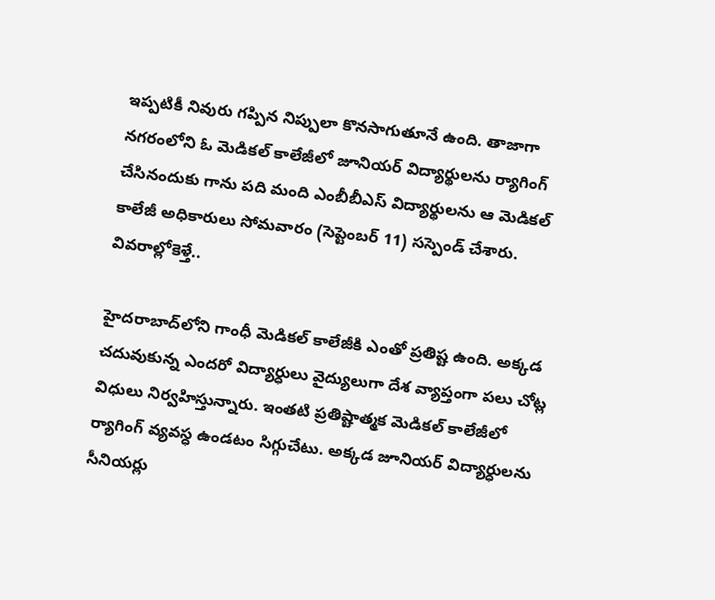ఇప్పటికీ నివురు గప్పిన నిప్పులా కొనసాగుతూనే ఉంది. తాజాగా నగరంలోని ఓ మెడికల్‌ కాలేజీలో జూనియర్ విద్యార్థులను ర్యాగింగ్ చేసినందుకు గాను పది మంది ఎంబీబీఎస్ విద్యార్థులను ఆ మెడికల్ కాలేజీ అధికారులు సోమవారం (సెప్టెంబర్ 11) సస్పెండ్ చేశారు. వివరాల్లోకెళ్తే..

హైదరాబాద్‌లోని గాంధీ మెడికల్ కాలేజీకి ఎంతో ప్రతిష్ట ఉంది. అక్కడ చదువుకున్న ఎందరో విద్యార్ధులు వైద్యులుగా దేశ వ్యాప్తంగా పలు చోట్ల విధులు నిర్వహిస్తున్నారు. ఇంతటి ప్రతిష్టాత్మక మెడికల్‌ కాలేజీలో ర్యాగింగ్‌ వ్యవస్ధ ఉండటం సిగ్గుచేటు. అక్కడ జూనియర్‌ విద్యార్ధులను సీనియర్లు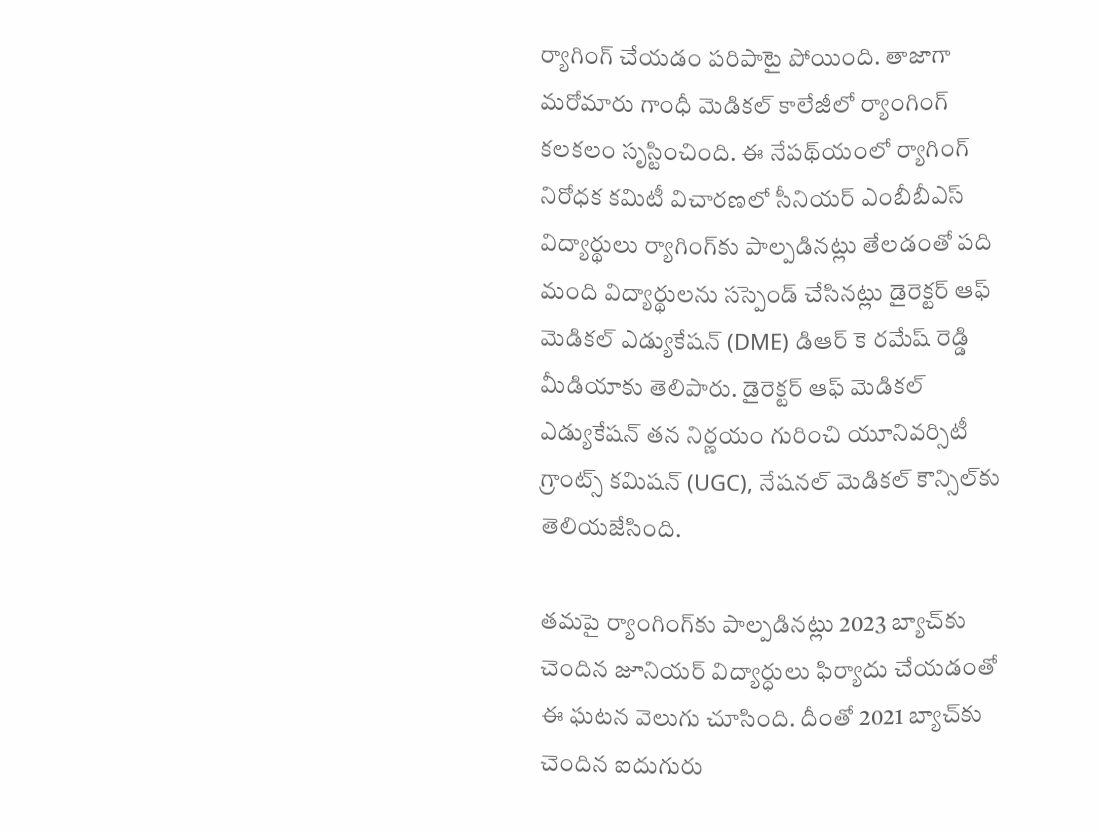ర్యాగింగ్‌ చేయడం పరిపాటై పోయింది. తాజాగా మరోమారు గాంధీ మెడికల్‌ కాలేజీలో ర్యాంగింగ్‌ కలకలం సృస్టించింది. ఈ నేపథ్‌యంలో ర్యాగింగ్‌ నిరోధక కమిటీ విచారణలో సీనియర్‌ ఎంబీబీఎస్‌ విద్యార్థులు ర్యాగింగ్‌కు పాల్పడినట్లు తేలడంతో పది మంది విద్యార్థులను సస్పెండ్ చేసినట్లు డైరెక్టర్ ఆఫ్ మెడికల్ ఎడ్యుకేషన్ (DME) డిఆర్ కె రమేష్ రెడ్డి మీడియాకు తెలిపారు. డైరెక్టర్ ఆఫ్ మెడికల్ ఎడ్యుకేషన్ తన నిర్ణయం గురించి యూనివర్సిటీ గ్రాంట్స్ కమిషన్ (UGC), నేషనల్ మెడికల్ కౌన్సిల్‌కు తెలియజేసింది.

తమపై ర్యాంగింగ్‌కు పాల్పడినట్లు 2023 బ్యాచ్‌కు చెందిన జూనియర్ విద్యార్ధులు ఫిర్యాదు చేయడంతో ఈ ఘటన వెలుగు చూసింది. దీంతో 2021 బ్యాచ్‌కు చెందిన ఐదుగురు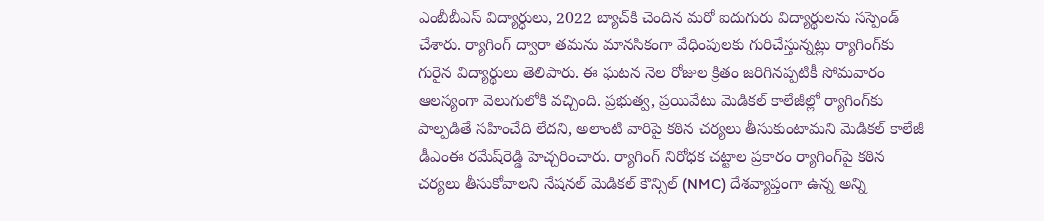ఎంబీబీఎస్‌ విద్యార్ధులు, 2022 బ్యాచ్‌కి చెందిన మరో ఐదుగురు విద్యార్థులను సస్పెండ్ చేశారు. ర్యాగింగ్ ద్వారా తమను మానసికంగా వేధింపులకు గురిచేస్తున్నట్లు ర్యాగింగ్‌కు గురైన విద్యార్థులు తెలిపారు. ఈ ఘటన నెల రోజుల క్రితం జరిగినప్పటికీ సోమవారం ఆలస్యంగా వెలుగులోకి వచ్చింది. ప్రభుత్వ, ప్రయివేటు మెడికల్‌ కాలేజీల్లో ర్యాగింగ్‌కు పాల్పడితే సహించేది లేదని, అలాంటి వారిపై కఠిన చర్యలు తీసుకుంటామని మెడికల్‌ కాలేజీ డీఎంఈ రమేష్‌రెడ్డి హెచ్చరించారు. ర్యాగింగ్ నిరోధక చట్టాల ప్రకారం ర్యాగింగ్‌పై కఠిన చర్యలు తీసుకోవాలని నేషనల్ మెడికల్ కౌన్సిల్ (NMC) దేశవ్యాప్తంగా ఉన్న అన్ని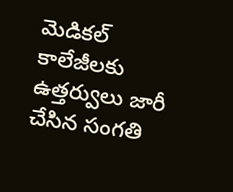మెడికల్ కాలేజీలకు ఉత్తర్వులు జారీ చేసిన సంగతి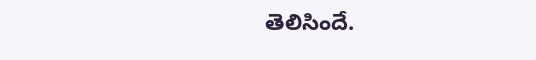తెలిసిందే.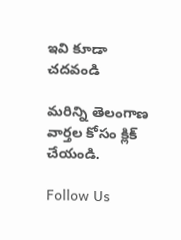ఇవి కూడా చదవండి

మరిన్ని తెలంగాణ వార్తల కోసం క్లిక్‌ చేయండి.

Follow Us